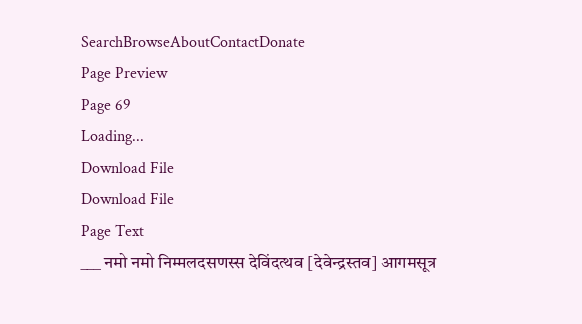SearchBrowseAboutContactDonate
Page Preview
Page 69
Loading...
Download File
Download File
Page Text
___ नमो नमो निम्मलदसणस्स देविंदत्थव [देवेन्द्रस्तव] आगमसूत्र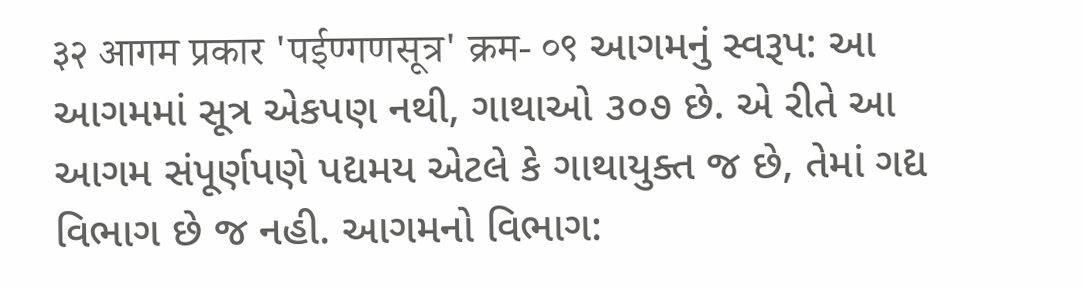३२ आगम प्रकार 'पईण्गणसूत्र' क्रम- ०९ આગમનું સ્વરૂપ: આ આગમમાં સૂત્ર એકપણ નથી, ગાથાઓ ૩૦૭ છે. એ રીતે આ આગમ સંપૂર્ણપણે પદ્યમય એટલે કે ગાથાયુક્ત જ છે, તેમાં ગદ્ય વિભાગ છે જ નહી. આગમનો વિભાગ: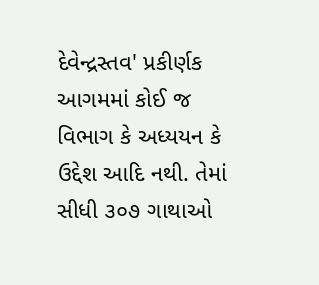દેવેન્દ્રસ્તવ' પ્રકીર્ણક આગમમાં કોઈ જ વિભાગ કે અધ્યયન કે ઉદ્દેશ આદિ નથી. તેમાં સીધી ૩૦૭ ગાથાઓ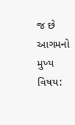જ છે આગમનો મુખ્ય વિષય: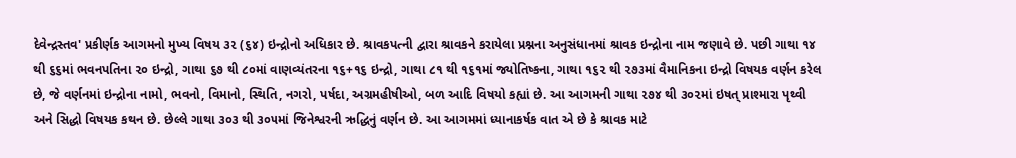દેવેન્દ્રસ્તવ' પ્રકીર્ણક આગમનો મુખ્ય વિષય ૩૨ (૬૪) ઇન્દ્રોનો અધિકાર છે. શ્રાવકપત્ની દ્વારા શ્રાવકને કરાયેલા પ્રશ્નના અનુસંધાનમાં શ્રાવક ઇન્દ્રોના નામ જણાવે છે. પછી ગાથા ૧૪ થી ૬૬માં ભવનપતિના ૨૦ ઇન્દ્રો, ગાથા ૬૭ થી ૮૦માં વાણવ્યંતરના ૧૬+૧૬ ઇન્દ્રો, ગાથા ૮૧ થી ૧૬૧માં જ્યોતિષ્કના, ગાથા ૧૬૨ થી ૨૭૩માં વૈમાનિકના ઇન્દ્રો વિષયક વર્ણન કરેલ છે, જે વર્ણનમાં ઇન્દ્રોના નામો, ભવનો, વિમાનો, સ્થિતિ, નગરો, પર્ષદા, અગ્રમહીષીઓ, બળ આદિ વિષયો કહ્યાં છે. આ આગમની ગાથા ૨૭૪ થી ૩૦૨માં ઇષત્ પ્રાશ્મારા પૃથ્વી અને સિદ્ધો વિષયક કથન છે. છેલ્લે ગાથા ૩૦૩ થી ૩૦૫માં જિનેશ્વરની ઋદ્ધિનું વર્ણન છે. આ આગમમાં ધ્યાનાકર્ષક વાત એ છે કે શ્રાવક માટે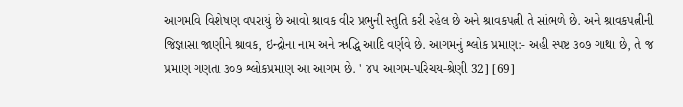આગમવિ વિશેષણ વપરાયું છે આવો શ્રાવક વીર પ્રભુની સ્તુતિ કરી રહેલ છે અને શ્રાવકપત્ની તે સાંભળે છે. અને શ્રાવકપત્નીની જિજ્ઞાસા જાણીને શ્રાવક, ઇન્દ્રોના નામ અને ઋદ્ધિ આદિ વર્ણવે છે. આગમનું શ્લોક પ્રમાણ:- અહી સ્પષ્ટ ૩૦૭ ગાથા છે, તે જ પ્રમાણ ગણતા ૩૦૭ શ્લોકપ્રમાણ આ આગમ છે. ' ૪૫ આગમ-પરિચય-શ્રેણી 32] [69]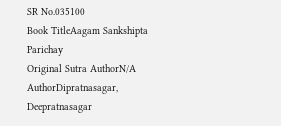SR No.035100
Book TitleAagam Sankshipta Parichay
Original Sutra AuthorN/A
AuthorDipratnasagar, Deepratnasagar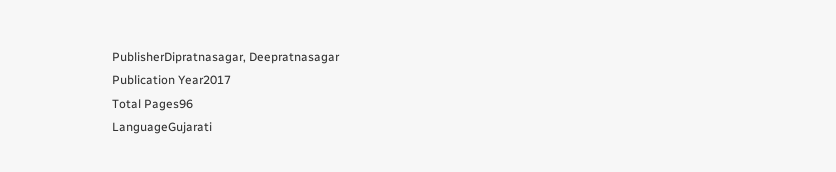PublisherDipratnasagar, Deepratnasagar
Publication Year2017
Total Pages96
LanguageGujarati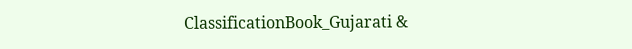ClassificationBook_Gujarati &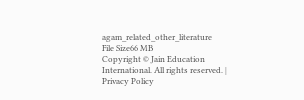agam_related_other_literature
File Size66 MB
Copyright © Jain Education International. All rights reserved. | Privacy Policy